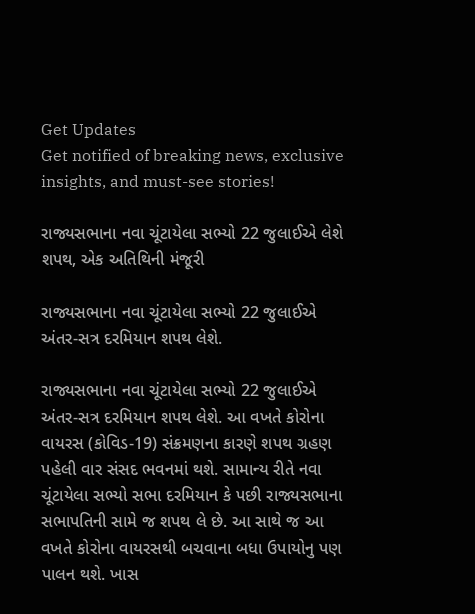Get Updates
Get notified of breaking news, exclusive insights, and must-see stories!

રાજ્યસભાના નવા ચૂંટાયેલા સભ્યો 22 જુલાઈએ લેશે શપથ, એક અતિથિની મંજૂરી

રાજ્યસભાના નવા ચૂંટાયેલા સભ્યો 22 જુલાઈએ અંતર-સત્ર દરમિયાન શપથ લેશે.

રાજ્યસભાના નવા ચૂંટાયેલા સભ્યો 22 જુલાઈએ અંતર-સત્ર દરમિયાન શપથ લેશે. આ વખતે કોરોના વાયરસ (કોવિડ-19) સંક્રમણના કારણે શપથ ગ્રહણ પહેલી વાર સંસદ ભવનમાં થશે. સામાન્ય રીતે નવા ચૂંટાયેલા સભ્યો સભા દરમિયાન કે પછી રાજ્યસભાના સભાપતિની સામે જ શપથ લે છે. આ સાથે જ આ વખતે કોરોના વાયરસથી બચવાના બધા ઉપાયોનુ પણ પાલન થશે. ખાસ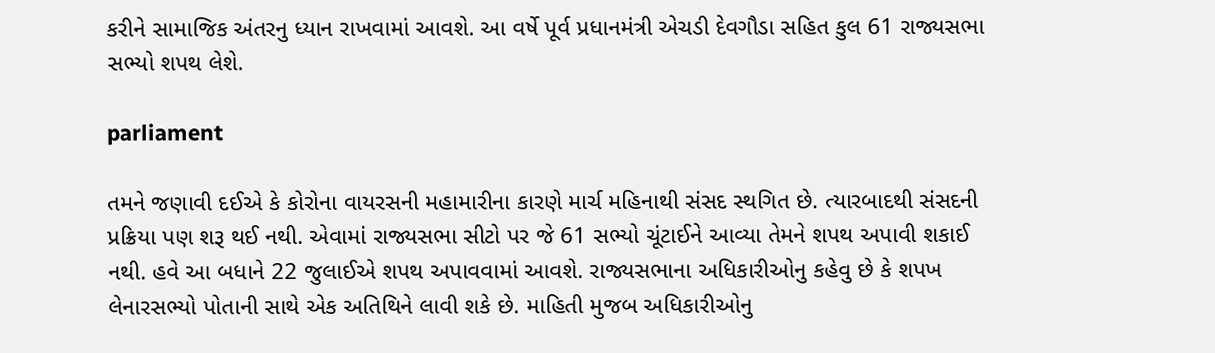કરીને સામાજિક અંતરનુ ધ્યાન રાખવામાં આવશે. આ વર્ષે પૂર્વ પ્રધાનમંત્રી એચડી દેવગૌડા સહિત કુલ 61 રાજ્યસભા સભ્યો શપથ લેશે.

parliament

તમને જણાવી દઈએ કે કોરોના વાયરસની મહામારીના કારણે માર્ચ મહિનાથી સંસદ સ્થગિત છે. ત્યારબાદથી સંસદની પ્રક્રિયા પણ શરૂ થઈ નથી. એવામાં રાજ્યસભા સીટો પર જે 61 સભ્યો ચૂંટાઈને આવ્યા તેમને શપથ અપાવી શકાઈ નથી. હવે આ બધાને 22 જુલાઈએ શપથ અપાવવામાં આવશે. રાજ્યસભાના અધિકારીઓનુ કહેવુ છે કે શપખ લેનારસભ્યો પોતાની સાથે એક અતિથિને લાવી શકે છે. માહિતી મુજબ અધિકારીઓનુ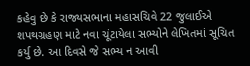કહેવુ છે કે રાજ્યસભાના મહાસચિવે 22 જુલાઈએ શપથગ્રહણ માટે નવા ચૂંટાયેલા સભ્યોને લેખિતમાં સૂચિત કર્યુ છે. આ દિવસે જે સભ્ય ન આવી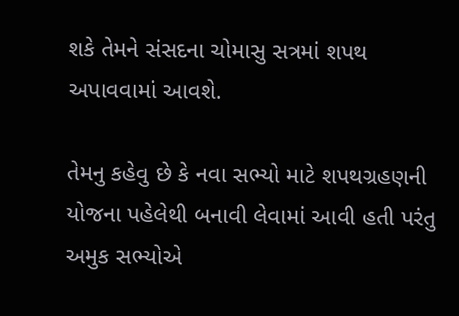શકે તેમને સંસદના ચોમાસુ સત્રમાં શપથ અપાવવામાં આવશે.

તેમનુ કહેવુ છે કે નવા સભ્યો માટે શપથગ્રહણની યોજના પહેલેથી બનાવી લેવામાં આવી હતી પરંતુ અમુક સભ્યોએ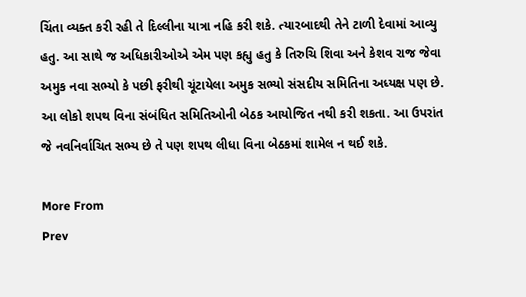ચિંતા વ્યક્ત કરી રહી તે દિલ્લીના યાત્રા નહિ કરી શકે. ત્યારબાદથી તેને ટાળી દેવામાં આવ્યુ હતુ. આ સાથે જ અધિકારીઓએ એમ પણ કહ્યુ હતુ કે તિરુચિ શિવા અને કેશવ રાજ જેવા અમુક નવા સભ્યો કે પછી ફરીથી ચૂંટાયેલા અમુક સભ્યો સંસદીય સમિતિના અધ્યક્ષ પણ છે. આ લોકો શપથ વિના સંબંધિત સમિતિઓની બેઠક આયોજિત નથી કરી શકતા. આ ઉપરાંત જે નવનિર્વાચિત સભ્ય છે તે પણ શપથ લીધા વિના બેઠકમાં શામેલ ન થઈ શકે.

More From
Prev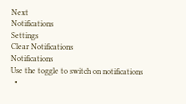Next
Notifications
Settings
Clear Notifications
Notifications
Use the toggle to switch on notifications
  •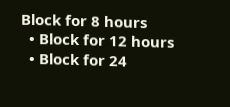Block for 8 hours
  • Block for 12 hours
  • Block for 24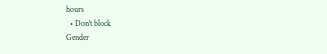hours
  • Don't block
Gender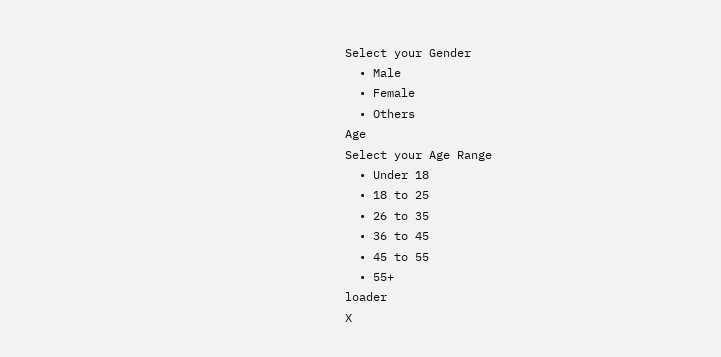Select your Gender
  • Male
  • Female
  • Others
Age
Select your Age Range
  • Under 18
  • 18 to 25
  • 26 to 35
  • 36 to 45
  • 45 to 55
  • 55+
loader
X